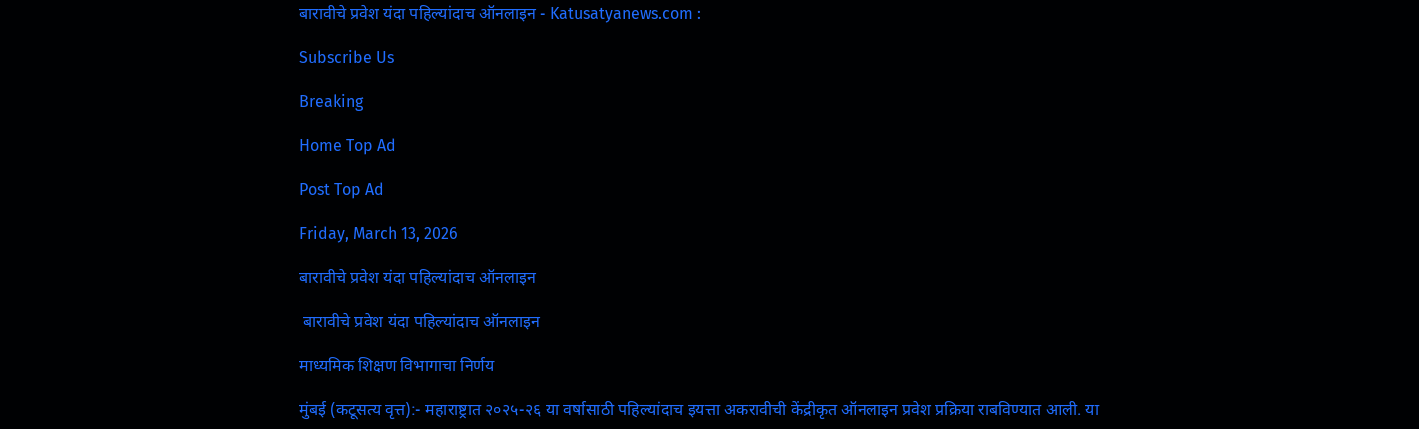बारावीचे प्रवेश यंदा पहिल्यांदाच ऑनलाइन - Katusatyanews.com :

Subscribe Us

Breaking

Home Top Ad

Post Top Ad

Friday, March 13, 2026

बारावीचे प्रवेश यंदा पहिल्यांदाच ऑनलाइन

 बारावीचे प्रवेश यंदा पहिल्यांदाच ऑनलाइन

माध्यमिक शिक्षण विभागाचा निर्णय

मुंबई (कटूसत्य वृत्त):- महाराष्ट्रात २०२५-२६ या वर्षासाठी पहिल्यांदाच इयत्ता अकरावीची केंद्रीकृत ऑनलाइन प्रवेश प्रक्रिया राबविण्यात आली. या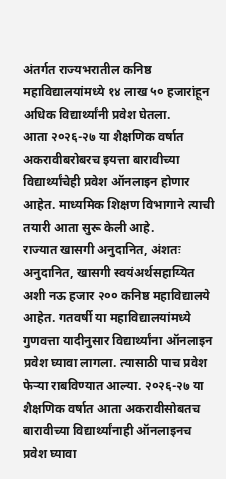अंतर्गत राज्यभरातील कनिष्ठ महाविद्यालयांमध्ये १४ लाख ५० हजारांहून अधिक विद्यार्थ्यांनी प्रवेश घेतला.
आता २०२६-२७ या शैक्षणिक वर्षात अकरावीबरोबरच इयत्ता बारावीच्या विद्यार्थ्यांचेही प्रवेश ऑनलाइन होणार आहेत. माध्यमिक शिक्षण विभागाने त्याची तयारी आता सुरू केली आहे.
राज्यात खासगी अनुदानित, अंशतः अनुदानित, खासगी स्वयंअर्थसहाय्यित अशी नऊ हजार २०० कनिष्ठ महाविद्यालये आहेत. गतवर्षी या महाविद्यालयांमध्ये गुणवत्ता यादीनुसार विद्यार्थ्यांना ऑनलाइन प्रवेश घ्यावा लागला. त्यासाठी पाच प्रवेश फेऱ्या राबविण्यात आल्या. २०२६-२७ या शैक्षणिक वर्षात आता अकरावीसोबतच बारावीच्या विद्यार्थ्यांनाही ऑनलाइनच प्रवेश घ्यावा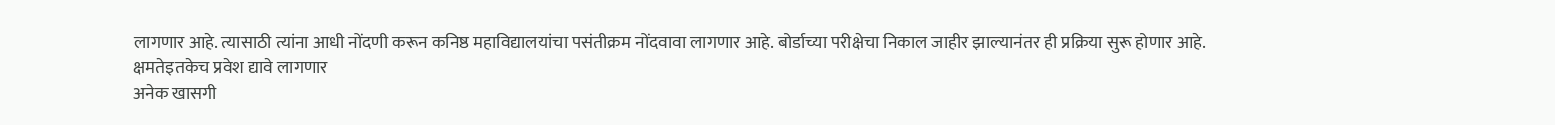लागणार आहे. त्यासाठी त्यांना आधी नोंदणी करून कनिष्ठ महाविद्यालयांचा पसंतीक्रम नोंदवावा लागणार आहे. बोर्डाच्या परीक्षेचा निकाल जाहीर झाल्यानंतर ही प्रक्रिया सुरू होणार आहे.
क्षमतेइतकेच प्रवेश द्यावे लागणार
अनेक खासगी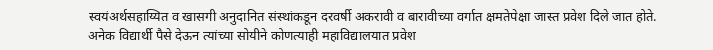स्वयंअर्थसहाय्यित व खासगी अनुदानित संस्थांकडून दरवर्षी अकरावी व बारावीच्या वर्गात क्षमतेपेक्षा जास्त प्रवेश दिले जात होते. अनेक विद्यार्थी पैसे देऊन त्यांच्या सोयीने कोणत्याही महाविद्यालयात प्रवेश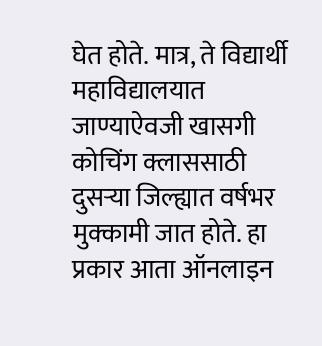घेत होते. मात्र, ते विद्यार्थी महाविद्यालयात जाण्याऐवजी खासगी कोचिंग क्लाससाठी दुसऱ्या जिल्ह्यात वर्षभर मुक्कामी जात होते. हा प्रकार आता ऑनलाइन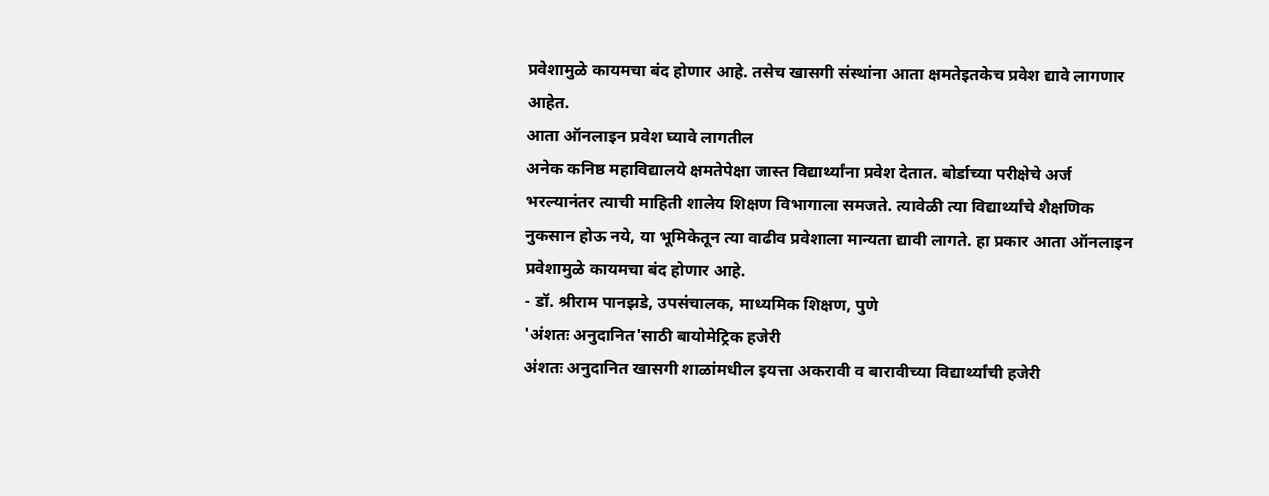प्रवेशामुळे कायमचा बंद होणार आहे. तसेच खासगी संस्थांना आता क्षमतेइतकेच प्रवेश द्यावे लागणार आहेत.
आता ऑनलाइन प्रवेश घ्यावे लागतील
अनेक कनिष्ठ महाविद्यालये क्षमतेपेक्षा जास्त विद्यार्थ्यांना प्रवेश देतात. बोर्डाच्या परीक्षेचे अर्ज भरल्यानंतर त्याची माहिती शालेय शिक्षण विभागाला समजते. त्यावेळी त्या विद्यार्थ्यांचे शैक्षणिक नुकसान होऊ नये, या भूमिकेतून त्या वाढीव प्रवेशाला मान्यता द्यावी लागते. हा प्रकार आता ऑनलाइन प्रवेशामुळे कायमचा बंद होणार आहे.
- डॉ. श्रीराम पानझडे, उपसंचालक, माध्यमिक शिक्षण, पुणे
'अंशतः अनुदानित'साठी बायोमेट्रिक हजेरी
अंशतः अनुदानित खासगी शाळांमधील इयत्ता अकरावी व बारावीच्या विद्यार्थ्यांची हजेरी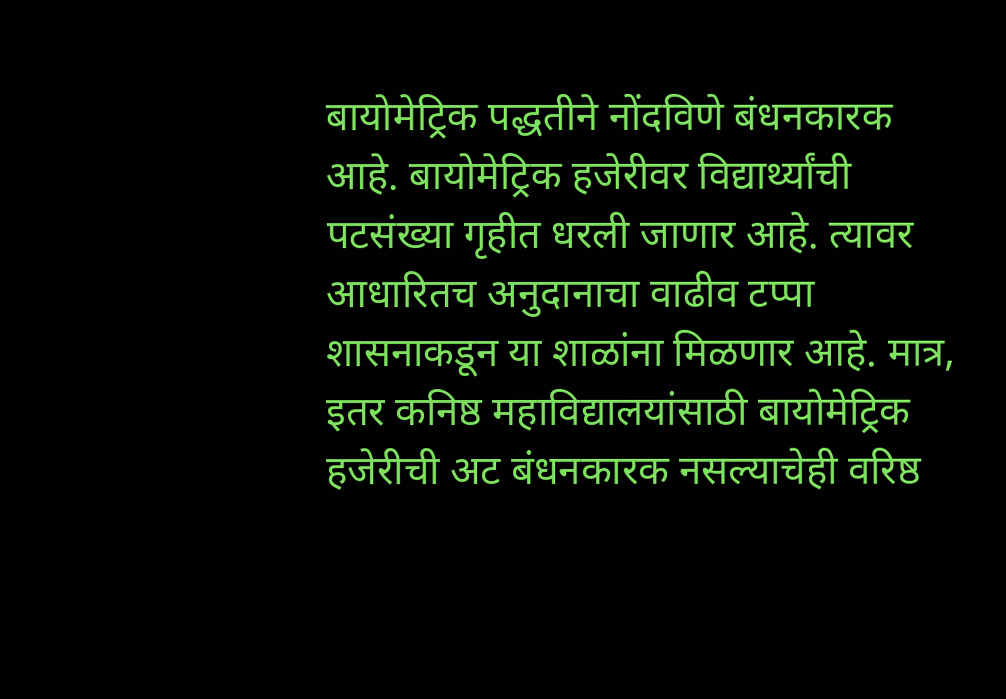बायोमेट्रिक पद्धतीने नोंदविणे बंधनकारक आहे. बायोमेट्रिक हजेरीवर विद्यार्थ्यांची पटसंख्या गृहीत धरली जाणार आहे. त्यावर आधारितच अनुदानाचा वाढीव टप्पा शासनाकडून या शाळांना मिळणार आहे. मात्र, इतर कनिष्ठ महाविद्यालयांसाठी बायोमेट्रिक हजेरीची अट बंधनकारक नसल्याचेही वरिष्ठ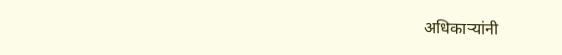अधिकाऱ्यांनी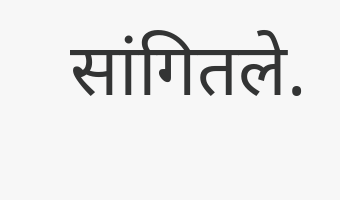सांगितले.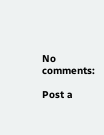No comments:

Post a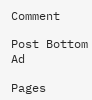Comment

Post Bottom Ad

Pages